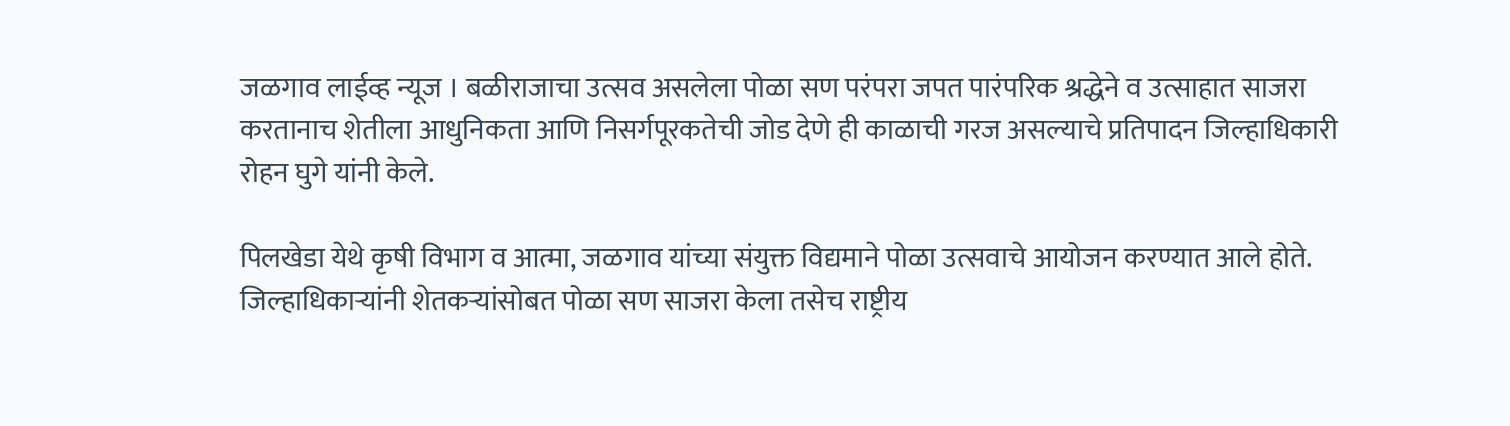जळगाव लाईव्ह न्यूज । बळीराजाचा उत्सव असलेला पोळा सण परंपरा जपत पारंपरिक श्रद्धेने व उत्साहात साजरा करतानाच शेतीला आधुनिकता आणि निसर्गपूरकतेची जोड देणे ही काळाची गरज असल्याचे प्रतिपादन जिल्हाधिकारी रोहन घुगे यांनी केले.

पिलखेडा येथे कृषी विभाग व आत्मा, जळगाव यांच्या संयुक्त विद्यमाने पोळा उत्सवाचे आयोजन करण्यात आले होते. जिल्हाधिकाऱ्यांनी शेतकऱ्यांसोबत पोळा सण साजरा केला तसेच राष्ट्रीय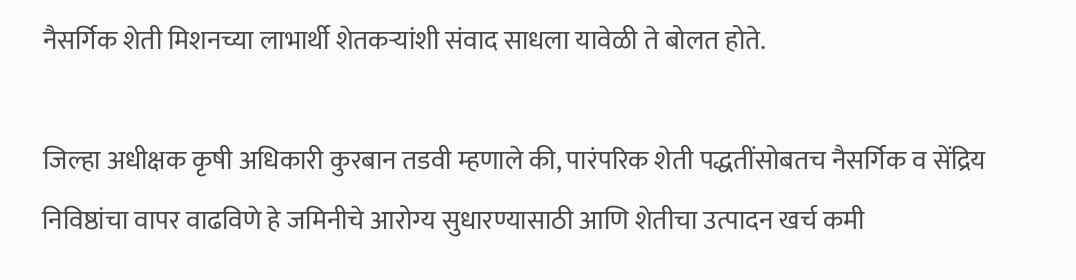नैसर्गिक शेती मिशनच्या लाभार्थी शेतकऱ्यांशी संवाद साधला यावेळी ते बोलत होते.

जिल्हा अधीक्षक कृषी अधिकारी कुरबान तडवी म्हणाले की, पारंपरिक शेती पद्धतींसोबतच नैसर्गिक व सेंद्रिय निविष्ठांचा वापर वाढविणे हे जमिनीचे आरोग्य सुधारण्यासाठी आणि शेतीचा उत्पादन खर्च कमी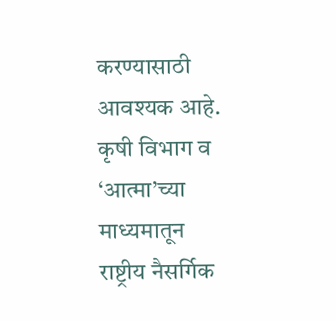करण्यासाठी आवश्यक आहे. कृषी विभाग व ‘आत्मा’च्या माध्यमातून राष्ट्रीय नैसर्गिक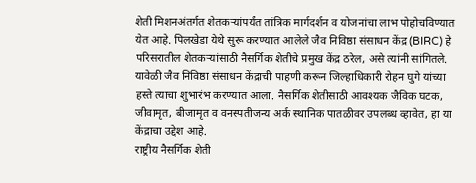शेती मिशनअंतर्गत शेतकऱ्यांपर्यंत तांत्रिक मार्गदर्शन व योजनांचा लाभ पोहोचविण्यात येत आहे. पिलखेडा येथे सुरू करण्यात आलेले जैव निविष्ठा संसाधन केंद्र (BIRC) हे परिसरातील शेतकऱ्यांसाठी नैसर्गिक शेतीचे प्रमुख केंद्र ठरेल, असे त्यांनी सांगितले.
यावेळी जैव निविष्ठा संसाधन केंद्राची पाहणी करून जिल्हाधिकारी रोहन घुगे यांच्या हस्ते त्याचा शुभारंभ करण्यात आला. नैसर्गिक शेतीसाठी आवश्यक जैविक घटक, जीवामृत, बीजामृत व वनस्पतीजन्य अर्क स्थानिक पातळीवर उपलब्ध व्हावेत, हा या केंद्राचा उद्देश आहे.
राष्ट्रीय नैसर्गिक शेती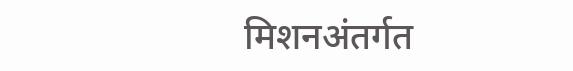मिशनअंतर्गत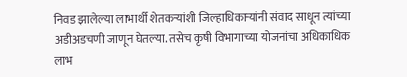निवड झालेल्या लाभार्थी शेतकऱ्यांशी जिल्हाधिकाऱ्यांनी संवाद साधून त्यांच्या अडीअडचणी जाणून घेतल्या. तसेच कृषी विभागाच्या योजनांचा अधिकाधिक लाभ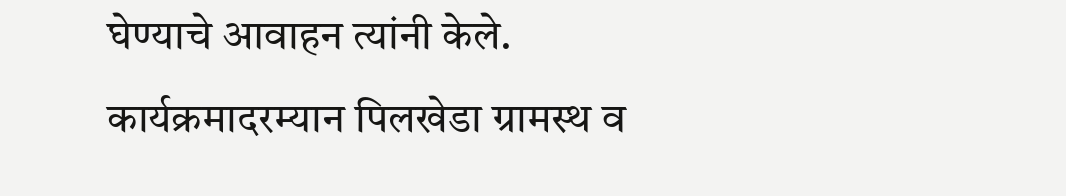घेण्याचे आवाहन त्यांनी केले.
कार्यक्रमादरम्यान पिलखेडा ग्रामस्थ व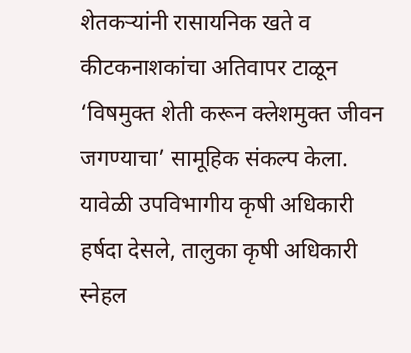शेतकऱ्यांनी रासायनिक खते व कीटकनाशकांचा अतिवापर टाळून ‘विषमुक्त शेती करून क्लेशमुक्त जीवन जगण्याचा’ सामूहिक संकल्प केला.
यावेळी उपविभागीय कृषी अधिकारी हर्षदा देसले, तालुका कृषी अधिकारी स्नेहल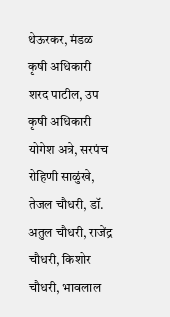थेऊरकर, मंडळ कृषी अधिकारी शरद पाटील, उप कृषी अधिकारी योगेश अत्रे, सरपंच रोहिणी साळुंखे, तेजल चौधरी, डॉ. अतुल चौधरी, राजेंद्र चौधरी, किशोर चौधरी, भावलाल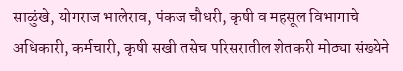साळुंखे, योगराज भालेराव, पंकज चौधरी, कृषी व महसूल विभागाचे अधिकारी, कर्मचारी, कृषी सखी तसेच परिसरातील शेतकरी मोठ्या संख्येने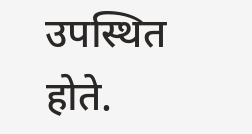उपस्थित होते.